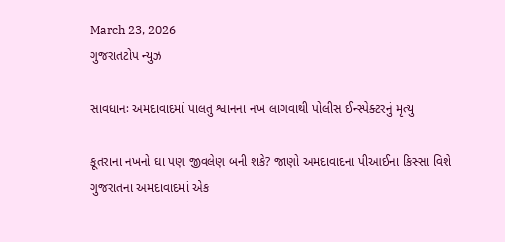March 23, 2026
ગુજરાતટોપ ન્યુઝ

સાવધાનઃ અમદાવાદમાં પાલતુ શ્વાનના નખ લાગવાથી પોલીસ ઈન્સ્પેક્ટરનું મૃત્યુ

કૂતરાના નખનો ઘા પણ જીવલેણ બની શકે? જાણો અમદાવાદના પીઆઈના કિસ્સા વિશે ગુજરાતના અમદાવાદમાં એક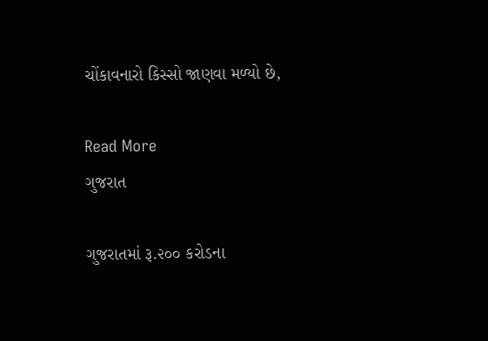ચોંકાવનારો કિસ્સો જાણવા મળ્યો છે,

Read More
ગુજરાત

ગુજરાતમાં રૂ.૨૦૦ કરોડના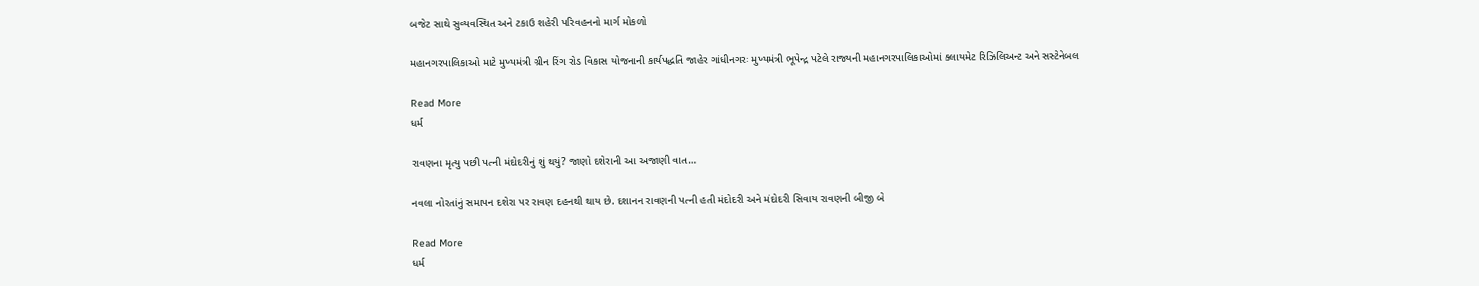બજેટ સાથે સુવ્યવસ્થિત અને ટકાઉ શહેરી પરિવહનનો માર્ગ મોકળો

મહાનગરપાલિકાઓ માટે મુખ્યમંત્રી ગ્રીન રિંગ રોડ વિકાસ યોજનાની કાર્યપદ્ધતિ જાહેર ગાંધીનગરઃ મુખ્યમંત્રી ભૂપેન્દ્ર પટેલે રાજ્યની મહાનગરપાલિકાઓમાં ક્લાયમેટ રિઝિલિઅન્ટ અને સસ્ટેનેબલ

Read More
ધર્મ

રાવણના મૃત્યુ પછી પત્ની મંદોદરીનું શું થયું? જાણો દશેરાની આ અજાણી વાત…

નવલા નોરતાંનું સમાપન દશેરા પર રાવણ દહનથી થાય છે. દશાનન રાવણની પત્ની હતી મંદોદરી અને મંદોદરી સિવાય રાવણની બીજી બે

Read More
ધર્મ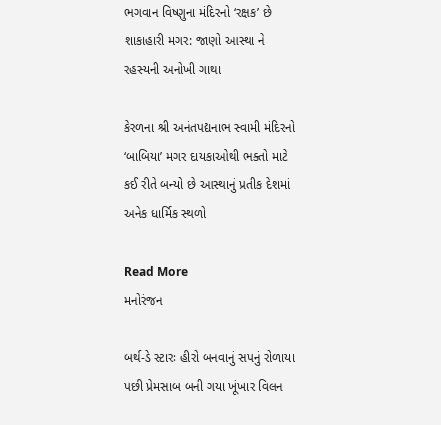ભગવાન વિષ્ણુના મંદિરનો ‘રક્ષક’ છે શાકાહારી મગર: જાણો આસ્થા ને રહસ્યની અનોખી ગાથા

કેરળના શ્રી અનંતપદ્યનાભ સ્વામી મંદિરનો ‘બાબિયા’ મગર દાયકાઓથી ભક્તો માટે કઈ રીતે બન્યો છે આસ્થાનું પ્રતીક દેશમાં અનેક ધાર્મિક સ્થળો

Read More
મનોરંજન

બર્થ-ડે સ્ટારઃ હીરો બનવાનું સપનું રોળાયા પછી પ્રેમસાબ બની ગયા ખૂંખાર વિલન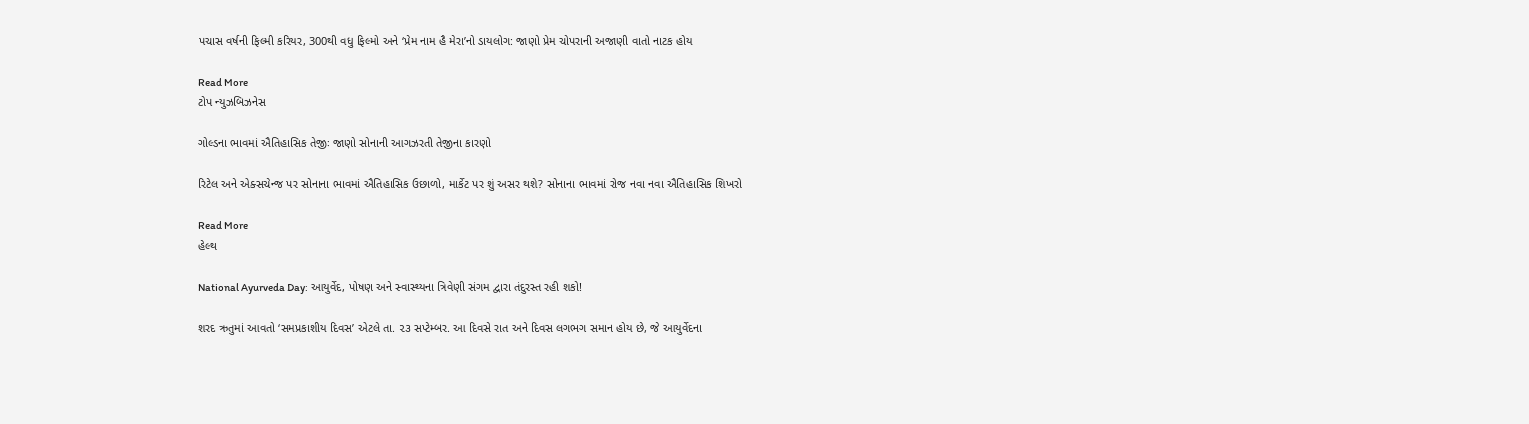પચાસ વર્ષની ફિલ્મી કરિયર, 300થી વધુ ફિલ્મો અને ‘પ્રેમ નામ હૈ મેરા’નો ડાયલોગ: જાણો પ્રેમ ચોપરાની અજાણી વાતો નાટક હોય

Read More
ટોપ ન્યુઝબિઝનેસ

ગોલ્ડના ભાવમાં ઐતિહાસિક તેજીઃ જાણો સોનાની આગઝરતી તેજીના કારણો

રિટેલ અને એક્સચેન્જ પર સોનાના ભાવમાં ઐતિહાસિક ઉછાળો, માર્કેટ પર શું અસર થશે? સોનાના ભાવમાં રોજ નવા નવા ઐતિહાસિક શિખરો

Read More
હેલ્થ

National Ayurveda Day: આયુર્વેદ, પોષણ અને સ્વાસ્થ્યના ત્રિવેણી સંગમ દ્વારા તંદુરસ્ત રહી શકો!

શરદ ઋતુમાં આવતો ‘સમપ્રકાશીય દિવસ’ એટલે તા. ૨૩ સપ્ટેમ્બર. આ દિવસે રાત અને દિવસ લગભગ સમાન હોય છે, જે આયુર્વેદના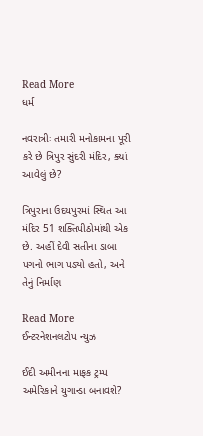Read More
ધર્મ

નવરાત્રીઃ તમારી મનોકામના પૂરી કરે છે ત્રિપુર સુંદરી મંદિર, ક્યાં આવેલું છે?

ત્રિપુરાના ઉદયપુરમાં સ્થિત આ મંદિર 51 શક્તિપીઠોમાંથી એક છે. અહીં દેવી સતીના ડાબા પગનો ભાગ પડ્યો હતો, અને તેનું નિર્માણ

Read More
ઈન્ટરનેશનલટોપ ન્યુઝ

ઈદી અમીનના માફક ટ્રમ્પ અમેરિકાને યુગાન્ડા બનાવશે?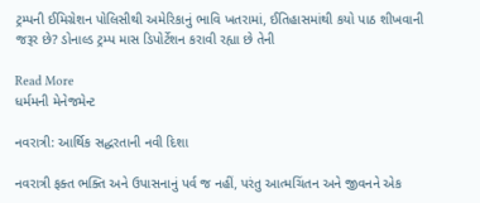ટ્રમ્પની ઈમિગ્રેશન પોલિસીથી અમેરિકાનું ભાવિ ખતરામાં, ઈતિહાસમાંથી કયો પાઠ શીખવાની જરૂર છે? ડોનાલ્ડ ટ્રમ્પ માસ ડિપોર્ટેશન કરાવી રહ્યા છે તેની

Read More
ધર્મમની મેનેજમેન્ટ

નવરાત્રી: આર્થિક સદ્ધરતાની નવી દિશા

નવરાત્રી ફક્ત ભક્તિ અને ઉપાસનાનું પર્વ જ નહીં, પરંતુ આત્મચિંતન અને જીવનને એક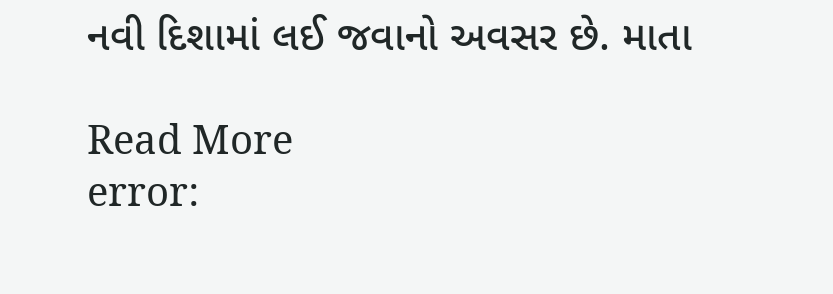નવી દિશામાં લઈ જવાનો અવસર છે. માતા

Read More
error: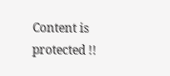Content is protected !!